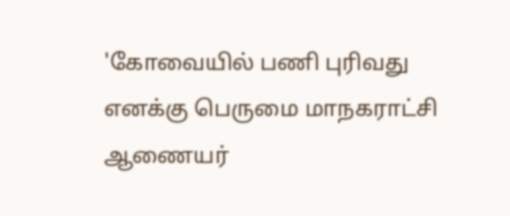'கோவையில் பணி புரிவது எனக்கு பெருமை மாநகராட்சி ஆணையர்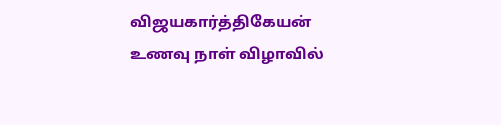விஜயகார்த்திகேயன் உணவு நாள் விழாவில்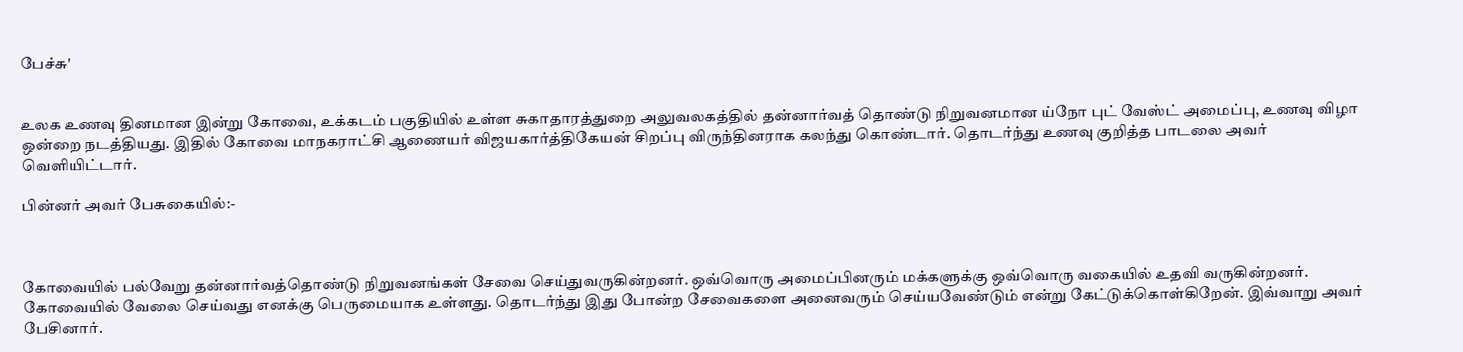பேச்சு'


உலக உணவு தினமான இன்று கோவை, உக்கடம் பகுதியில் உள்ள சுகாதாரத்துறை அலுவலகத்தில் தன்னார்வத் தொண்டு நிறுவனமான ய்நோ புட் வேஸ்ட் அமைப்பு, உணவு விழா ஒன்றை நடத்தியது. இதில் கோவை மாநகராட்சி ஆணையர் விஜயகார்த்திகேயன் சிறப்பு விருந்தினராக கலந்து கொண்டார். தொடர்ந்து உணவு குறித்த பாடலை அவர் வெளியிட்டார்.

பின்னர் அவர் பேசுகையில்:-



கோவையில் பல்வேறு தன்னார்வத்தொண்டு நிறுவனங்கள் சேவை செய்துவருகின்றனர். ஒவ்வொரு அமைப்பினரும் மக்களுக்கு ஒவ்வொரு வகையில் உதவி வருகின்றனர். கோவையில் வேலை செய்வது எனக்கு பெருமையாக உள்ளது. தொடர்ந்து இது போன்ற சேவைகளை அனைவரும் செய்யவேண்டும் என்று கேட்டுக்கொள்கிறேன். இவ்வாறு அவர் பேசினார்.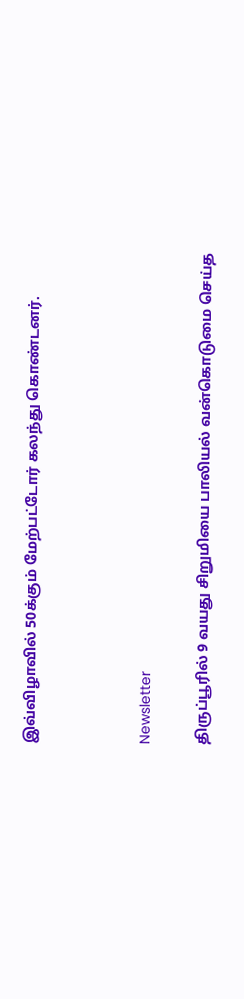இவ்விழாவில் 50க்கும் மேற்பட்டோர் கலந்து கொண்டனர்.



Newsletter

திருப்பூரில் 9 வயது சிறுமியை பாலியல் வன்கொடுமை செய்த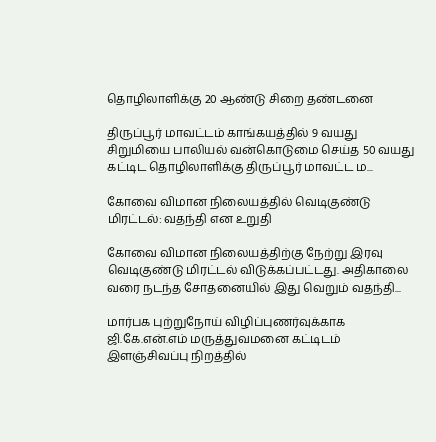தொழிலாளிக்கு 20 ஆண்டு சிறை தண்டனை

திருப்பூர் மாவட்டம் காங்கயத்தில் 9 வயது சிறுமியை பாலியல் வன்கொடுமை செய்த 50 வயது கட்டிட தொழிலாளிக்கு திருப்பூர் மாவட்ட ம...

கோவை விமான நிலையத்தில் வெடிகுண்டு மிரட்டல்: வதந்தி என உறுதி

கோவை விமான நிலையத்திற்கு நேற்று இரவு வெடிகுண்டு மிரட்டல் விடுக்கப்பட்டது. அதிகாலை வரை நடந்த சோதனையில் இது வெறும் வதந்தி...

மார்பக புற்றுநோய் விழிப்புணர்வுக்காக ஜி.கே.என்.எம் மருத்துவமனை கட்டிடம் இளஞ்சிவப்பு நிறத்தில்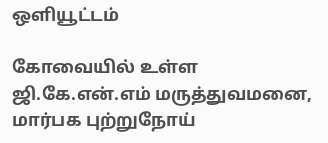ஒளியூட்டம்

கோவையில் உள்ள ஜி.கே.என்.எம் மருத்துவமனை, மார்பக புற்றுநோய்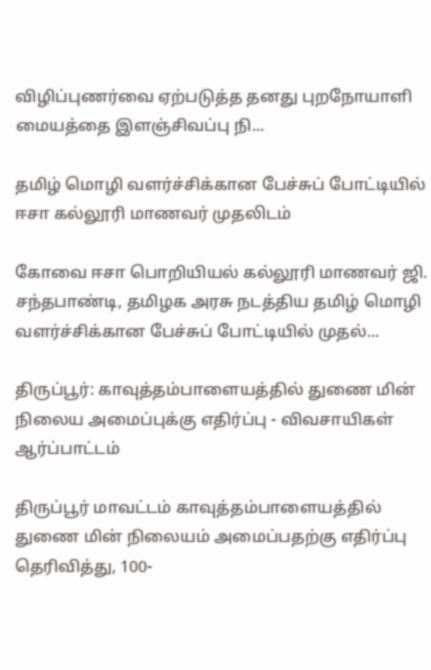விழிப்புணர்வை ஏற்படுத்த தனது புறநோயாளி மையத்தை இளஞ்சிவப்பு நி...

தமிழ் மொழி வளர்ச்சிக்கான பேச்சுப் போட்டியில் ஈசா கல்லூரி மாணவர் முதலிடம்

கோவை ஈசா பொறியியல் கல்லூரி மாணவர் ஜி. சந்தபாண்டி, தமிழக அரசு நடத்திய தமிழ் மொழி வளர்ச்சிக்கான பேச்சுப் போட்டியில் முதல்...

திருப்பூர்: காவுத்தம்பாளையத்தில் துணை மின் நிலைய அமைப்புக்கு எதிர்ப்பு - விவசாயிகள் ஆர்ப்பாட்டம்

திருப்பூர் மாவட்டம் காவுத்தம்பாளையத்தில் துணை மின் நிலையம் அமைப்பதற்கு எதிர்ப்பு தெரிவித்து, 100-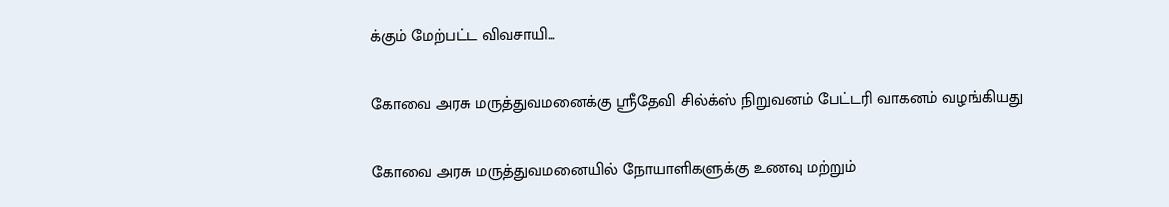க்கும் மேற்பட்ட விவசாயி...

கோவை அரசு மருத்துவமனைக்கு ஸ்ரீதேவி சில்க்ஸ் நிறுவனம் பேட்டரி வாகனம் வழங்கியது

கோவை அரசு மருத்துவமனையில் நோயாளிகளுக்கு உணவு மற்றும்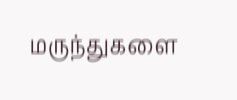மருந்துகளை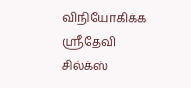விநியோகிக்க ஸ்ரீதேவி சில்க்ஸ்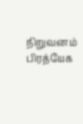நிறுவனம் பிரத்யேக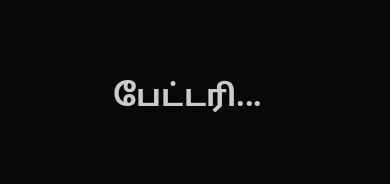பேட்டரி...